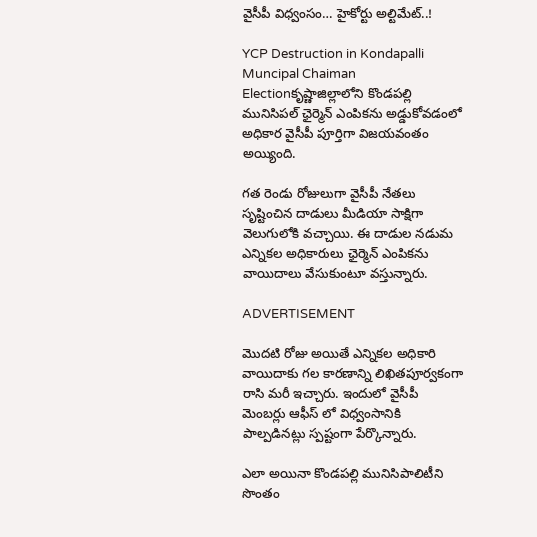వైసీపీ విధ్వంసం… హైకోర్టు అల్టిమేట్..!

YCP Destruction in Kondapalli Muncipal Chaiman Electionకృష్ణాజిల్లాలోని కొండపల్లి మునిసిపల్ ఛైర్మెన్ ఎంపికను అడ్డుకోవడంలో అధికార వైసీపీ పూర్తిగా విజయవంతం అయ్యింది.

గత రెండు రోజులుగా వైసీపీ నేతలు సృష్టించిన దాడులు మీడియా సాక్షిగా వెలుగులోకి వచ్చాయి. ఈ దాడుల నడుమ ఎన్నికల అధికారులు ఛైర్మెన్ ఎంపికను వాయిదాలు వేసుకుంటూ వస్తున్నారు.

ADVERTISEMENT

మొదటి రోజు అయితే ఎన్నికల అధికారి వాయిదాకు గల కారణాన్ని లిఖితపూర్వకంగా రాసి మరీ ఇచ్చారు. ఇందులో వైసీపీ మెంబర్లు ఆఫీస్ లో విధ్వంసానికి పాల్పడినట్లు స్పష్టంగా పేర్కొన్నారు.

ఎలా అయినా కొండపల్లి మునిసిపాలిటీని సొంతం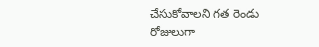చేసుకోవాలని గత రెండు రోజులుగా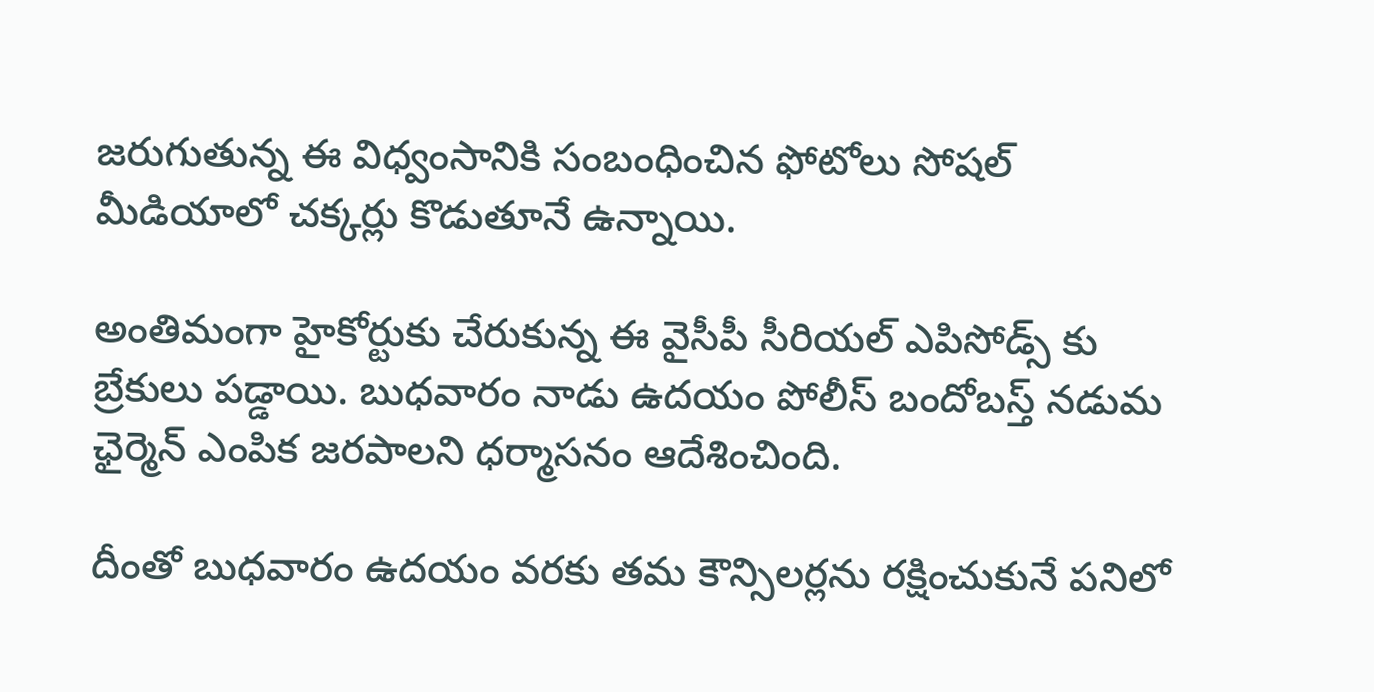జరుగుతున్న ఈ విధ్వంసానికి సంబంధించిన ఫోటోలు సోషల్ మీడియాలో చక్కర్లు కొడుతూనే ఉన్నాయి.

అంతిమంగా హైకోర్టుకు చేరుకున్న ఈ వైసీపీ సీరియల్ ఎపిసోడ్స్ కు బ్రేకులు పడ్డాయి. బుధవారం నాడు ఉదయం పోలీస్ బందోబస్త్ నడుమ ఛైర్మెన్ ఎంపిక జరపాలని ధర్మాసనం ఆదేశించింది.

దీంతో బుధవారం ఉదయం వరకు తమ కౌన్సిలర్లను రక్షించుకునే పనిలో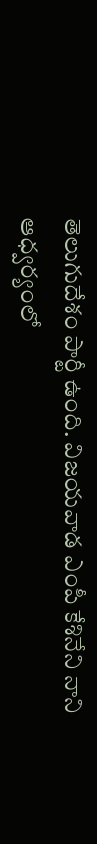తెలుగుదేశం పార్టీ ఉంది. విజయవాడ ఎంపీ కేశినేని నాని ఆధ్వర్యంలో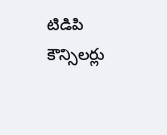టిడిపి కౌన్సిలర్లు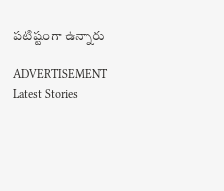పటిష్టంగా ఉన్నారు

ADVERTISEMENT
Latest Stories